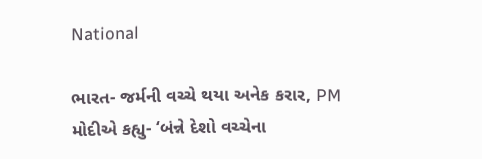National

ભારત- જર્મની વચ્ચે થયા અનેક કરાર, PM મોદીએ કહ્યુ- ‘બંન્ને દેશો વચ્ચેના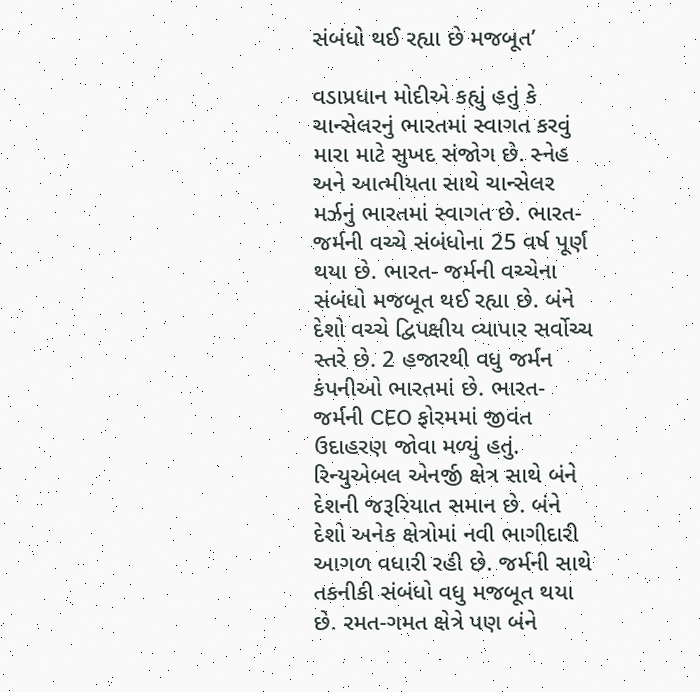સંબંધો થઈ રહ્યા છે મજબૂત’

વડાપ્રધાન મોદીએ કહ્યું હતું કે ચાન્સેલરનું ભારતમાં સ્વાગત કરવું મારા માટે સુખદ સંજોગ છે. સ્નેહ અને આત્મીયતા સાથે ચાન્સેલર મર્ઝનું ભારતમાં સ્વાગત છે. ભારત- જર્મની વચ્ચે સંબંધોના 25 વર્ષ પૂર્ણ થયા છે. ભારત- જર્મની વચ્ચેના સંબંધો મજબૂત થઈ રહ્યા છે. બંને દેશો વચ્ચે દ્વિપક્ષીય વ્યાપાર સર્વોચ્ચ સ્તરે છે. 2 હજારથી વધુ જર્મન કંપનીઓ ભારતમાં છે. ભારત-જર્મની CEO ફોરમમાં જીવંત ઉદાહરણ જોવા મળ્યું હતું. રિન્યુએબલ એનર્જી ક્ષેત્ર સાથે બંને દેશની જરૂરિયાત સમાન છે. બંને દેશો અનેક ક્ષેત્રોમાં નવી ભાગીદારી આગળ વધારી રહી છે. જર્મની સાથે તકનીકી સંબંધો વધુ મજબૂત થયા છે. રમત-ગમત ક્ષેત્રે પણ બંને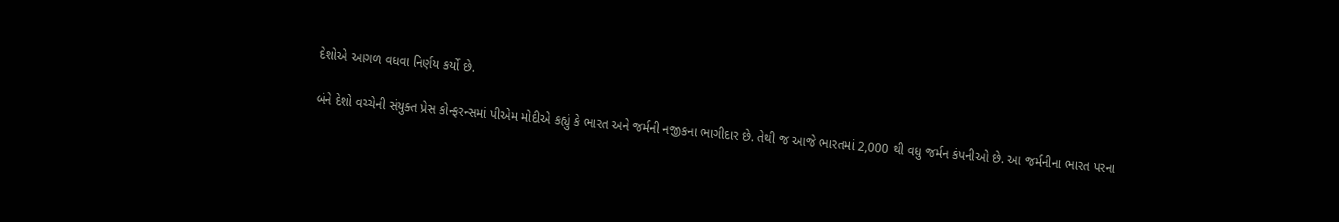દેશોએ આગળ વધવા નિર્ણય કર્યો છે.

બંને દેશો વચ્ચેની સંયુક્ત પ્રેસ કોન્ફરન્સમાં પીએમ મોદીએ કહ્યું કે ભારત અને જર્મની નજીકના ભાગીદાર છે. તેથી જ આજે ભારતમાં 2,000 થી વધુ જર્મન કંપનીઓ છે. આ જર્મનીના ભારત પરના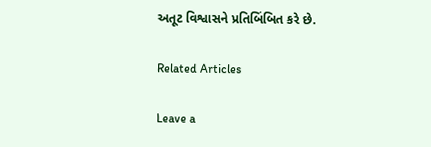અતૂટ વિશ્વાસને પ્રતિબિંબિત કરે છે.

Related Articles

Leave a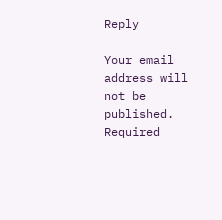Reply

Your email address will not be published. Required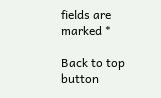fields are marked *

Back to top button